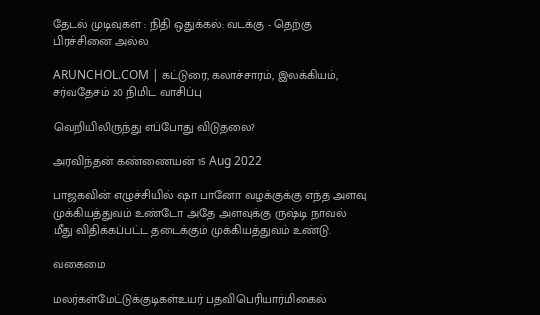தேடல் முடிவுகள் : நிதி ஒதுக்கல்: வடக்கு - தெற்கு பிரச்சினை அல்ல

ARUNCHOL.COM | கட்டுரை, கலாச்சாரம், இலக்கியம், சர்வதேசம் 20 நிமிட வாசிப்பு

வெறியிலிருந்து எப்போது விடுதலை?

அரவிந்தன் கண்ணையன் 15 Aug 2022

பாஜகவின் எழுச்சியில் ஷா பானோ வழக்குக்கு எந்த அளவு முக்கியத்துவம் உண்டோ அதே அளவுக்கு ருஷ்டி நாவல் மீது விதிக்கப்பட்ட தடைக்கும் முக்கியத்துவம் உண்டு.

வகைமை

மலர்கள்மேட்டுக்குடிகள்உயர் பதவிபெரியார்மிகைல்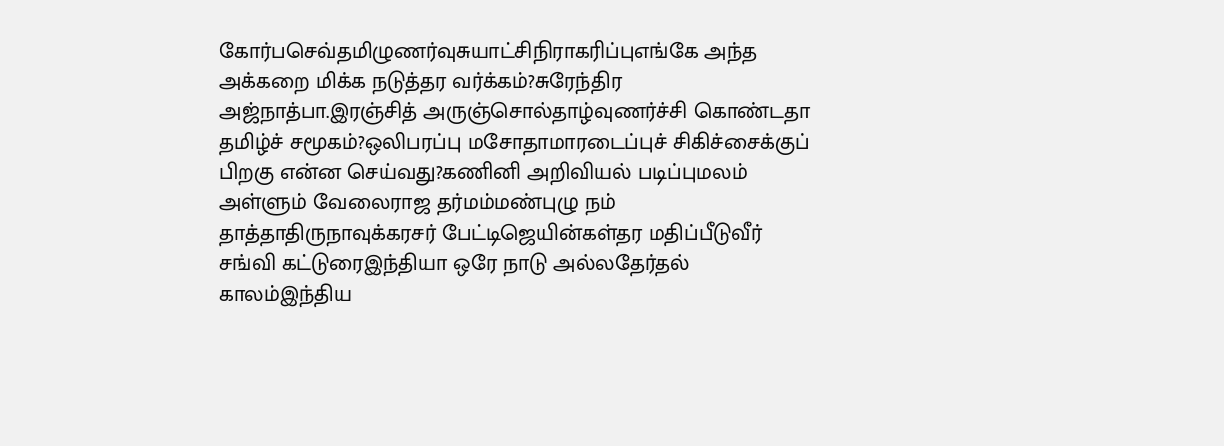கோர்பசெவ்தமிழுணர்வுசுயாட்சிநிராகரிப்புஎங்கே அந்த அக்கறை மிக்க நடுத்தர வர்க்கம்?சுரேந்திர அஜ்நாத்பா.இரஞ்சித் அருஞ்சொல்தாழ்வுணர்ச்சி கொண்டதா தமிழ்ச் சமூகம்?ஒலிபரப்பு மசோதாமாரடைப்புச் சிகிச்சைக்குப் பிறகு என்ன செய்வது?கணினி அறிவியல் படிப்புமலம் அள்ளும் வேலைராஜ தர்மம்மண்புழு நம் தாத்தாதிருநாவுக்கரசர் பேட்டிஜெயின்கள்தர மதிப்பீடுவீர் சங்வி கட்டுரைஇந்தியா ஒரே நாடு அல்லதேர்தல் காலம்இந்திய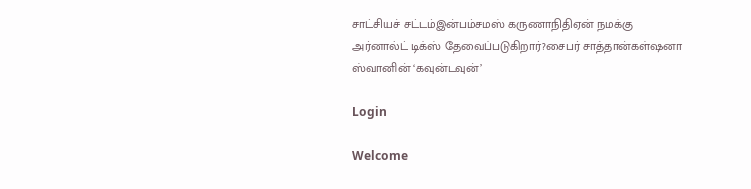சாட்சியச் சட்டம்இன்பம்சமஸ் கருணாநிதிஏன் நமக்கு அர்னால்ட் டிக்ஸ் தேவைப்படுகிறார்?சைபர் சாத்தான்கள்ஷனா ஸ்வானின் ‘கவுன்டவுன்’

Login

Welcome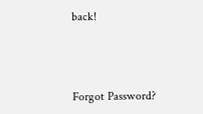back!



Forgot Password?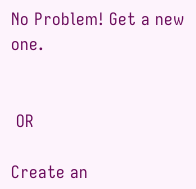No Problem! Get a new one.


 OR

Create an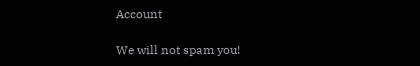Account

We will not spam you!